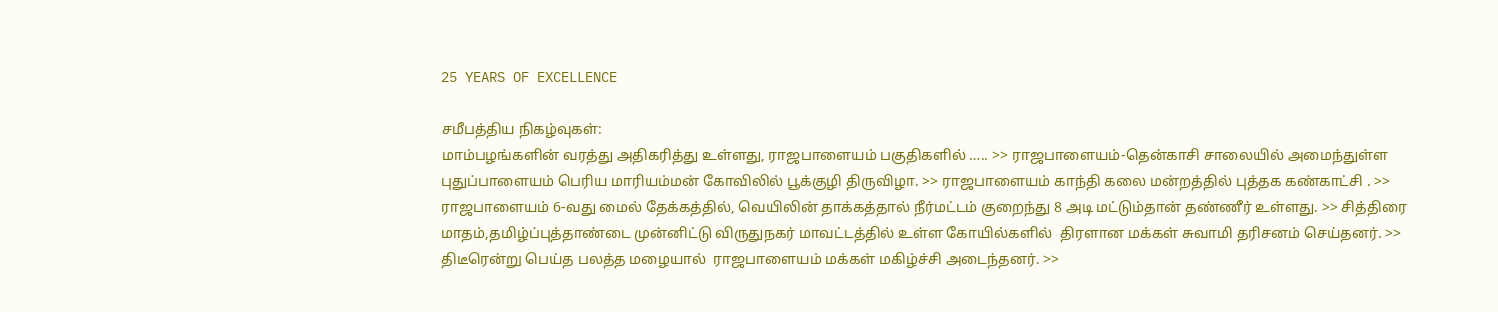25 YEARS OF EXCELLENCE

சமீபத்திய நிகழ்வுகள்:
மாம்பழங்களின் வரத்து அதிகரித்து உள்ளது, ராஜபாளையம் பகுதிகளில் ….. >> ராஜபாளையம்-தென்காசி சாலையில் அமைந்துள்ள புதுப்பாளையம் பெரிய மாரியம்மன் கோவிலில் பூக்குழி திருவிழா. >> ராஜபாளையம் காந்தி கலை மன்றத்தில் புத்தக கண்காட்சி . >> ராஜபாளையம் 6-வது மைல் தேக்கத்தில், வெயிலின் தாக்கத்தால் நீர்மட்டம் குறைந்து 8 அடி மட்டும்தான் தண்ணீர் உள்ளது. >> சித்திரை மாதம்,தமிழ்ப்புத்தாண்டை முன்னிட்டு விருதுநகர் மாவட்டத்தில் உள்ள கோயில்களில்  திரளான மக்கள் சுவாமி தரிசனம் செய்தனர். >> திடீரென்று பெய்த பலத்த மழையால்  ராஜபாளையம் மக்கள் மகிழ்ச்சி அடைந்தனர். >>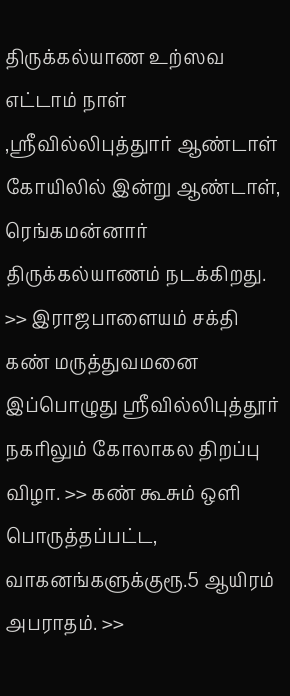திருக்கல்யாண உற்ஸவ எட்டாம் நாள் ,ஸ்ரீவில்லிபுத்துார் ஆண்டாள் கோயிலில் இன்று ஆண்டாள், ரெங்கமன்னார் திருக்கல்யாணம் நடக்கிறது. >> இராஜபாளையம் சக்தி கண் மருத்துவமனை இப்பொழுது ஸ்ரீவில்லிபுத்தூர் நகரிலும் கோலாகல திறப்பு விழா. >> கண் கூசும் ஒளி பொருத்தப்பட்ட, வாகனங்களுக்குரூ.5 ஆயிரம் அபராதம். >>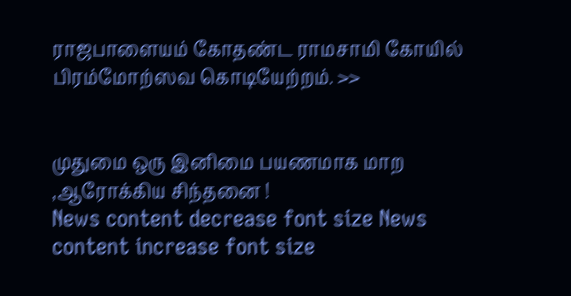ராஜபாளையம் கோதண்ட ராமசாமி கோயில்  பிரம்மோற்ஸவ கொடியேற்றம். >>


முதுமை ஒரு இனிமை பயணமாக மாற ,ஆரோக்கிய சிந்தனை !
News content decrease font size News content increase font size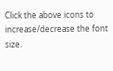Click the above icons to increase/decrease the font size.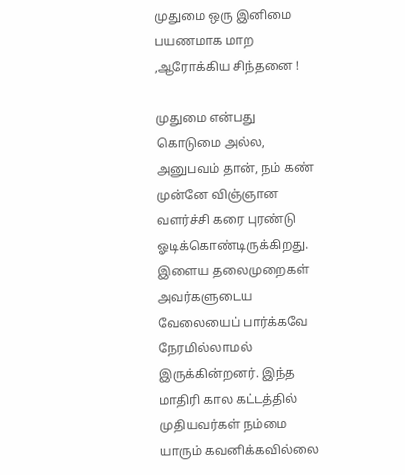முதுமை ஒரு இனிமை பயணமாக மாற ,ஆரோக்கிய சிந்தனை !

முதுமை என்பது கொடுமை அல்ல, அனுபவம் தான், நம் கண் முன்னே விஞ்ஞான வளர்ச்சி கரை புரண்டு ஓடிக்கொண்டிருக்கிறது. இளைய தலைமுறைகள் அவர்களுடைய வேலையைப் பார்க்கவே நேரமில்லாமல் இருக்கின்றனர். இந்த மாதிரி கால கட்டத்தில் முதியவர்கள் நம்மை யாரும் கவனிக்கவில்லை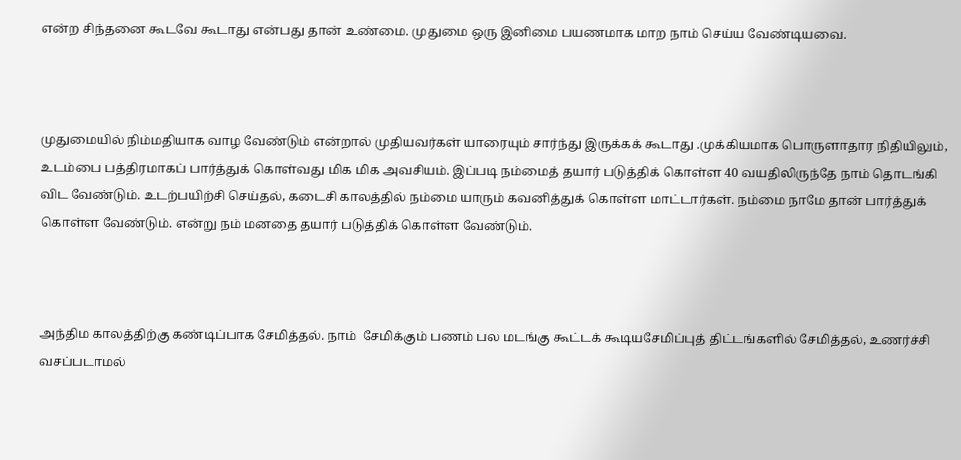என்ற சிந்தனை கூடவே கூடாது என்பது தான் உண்மை. முதுமை ஒரு இனிமை பயணமாக மாற நாம் செய்ய வேண்டியவை.



முதுமையில் நிம்மதியாக வாழ வேண்டும் என்றால் முதியவர்கள் யாரையும் சார்ந்து இருக்கக் கூடாது .முக்கியமாக பொருளாதார நிதியிலும், உடம்பை பத்திரமாகப் பார்த்துக் கொள்வது மிக மிக அவசியம். இப்படி நம்மைத் தயார் படுத்திக் கொள்ள 40 வயதிலிருந்தே நாம் தொடங்கி விட வேண்டும். உடற்பயிற்சி செய்தல், கடைசி காலத்தில் நம்மை யாரும் கவனித்துக் கொள்ள மாட்டார்கள். நம்மை நாமே தான் பார்த்துக் கொள்ள வேண்டும். என்று நம் மனதை தயார் படுத்திக் கொள்ள வேண்டும்.



அந்திம காலத்திற்கு கண்டிப்பாக சேமித்தல். நாம்  சேமிக்கும் பணம் பல மடங்கு கூட்டக் கூடியசேமிப்புத் திட்டங்களில் சேமித்தல், உணர்ச்சி வசப்படாமல்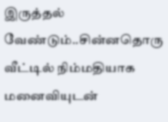இருத்தல் வேண்டும்..சின்னதொரு வீட்டில் நிம்மதியாக மனைவியுடன்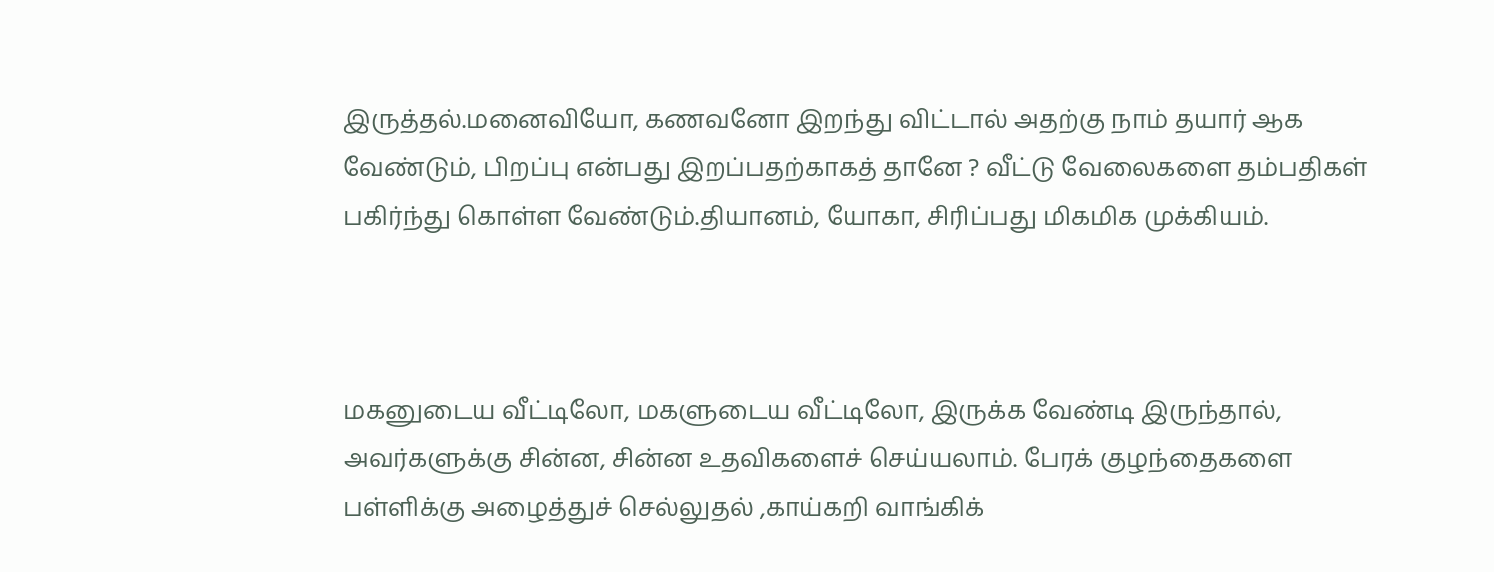இருத்தல்.மனைவியோ, கணவனோ இறந்து விட்டால் அதற்கு நாம் தயார் ஆக வேண்டும், பிறப்பு என்பது இறப்பதற்காகத் தானே ? வீட்டு வேலைகளை தம்பதிகள் பகிர்ந்து கொள்ள வேண்டும்.தியானம், யோகா, சிரிப்பது மிகமிக முக்கியம்.



மகனுடைய வீட்டிலோ, மகளுடைய வீட்டிலோ, இருக்க வேண்டி இருந்தால், அவர்களுக்கு சின்ன, சின்ன உதவிகளைச் செய்யலாம். பேரக் குழந்தைகளை பள்ளிக்கு அழைத்துச் செல்லுதல் ,காய்கறி வாங்கிக்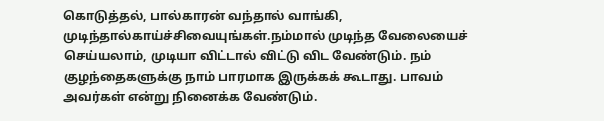கொடுத்தல், பால்காரன் வந்தால் வாங்கி, முடிந்தால்காய்ச்சிவையுங்கள்.நம்மால் முடிந்த வேலையைச் செய்யலாம், முடியா விட்டால் விட்டு விட வேண்டும். நம் குழந்தைகளுக்கு நாம் பாரமாக இருக்கக் கூடாது. பாவம் அவர்கள் என்று நினைக்க வேண்டும்.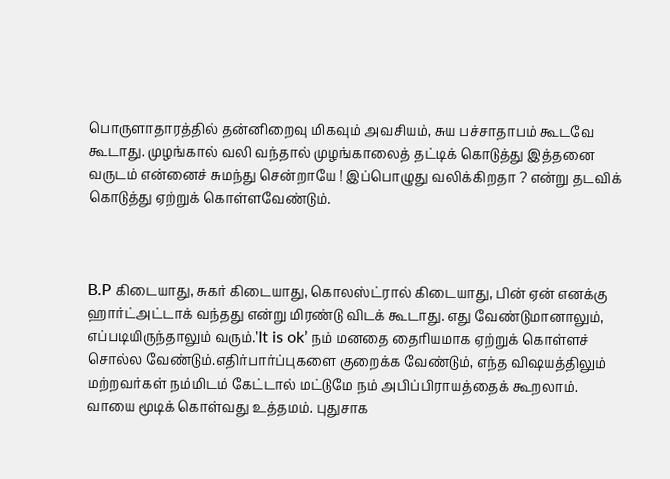பொருளாதாரத்தில் தன்னிறைவு மிகவும் அவசியம், சுய பச்சாதாபம் கூடவே கூடாது. முழங்கால் வலி வந்தால் முழங்காலைத் தட்டிக் கொடுத்து இத்தனை வருடம் என்னைச் சுமந்து சென்றாயே ! இப்பொழுது வலிக்கிறதா ? என்று தடவிக் கொடுத்து ஏற்றுக் கொள்ளவேண்டும்.



B.P கிடையாது, சுகர் கிடையாது, கொலஸ்ட்ரால் கிடையாது, பின் ஏன் எனக்கு ஹார்ட்அட்டாக் வந்தது என்று மிரண்டு விடக் கூடாது. எது வேண்டுமானாலும், எப்படியிருந்தாலும் வரும்.’It is ok’ நம் மனதை தைரியமாக ஏற்றுக் கொள்ளச் சொல்ல வேண்டும்.எதிர்பார்ப்புகளை குறைக்க வேண்டும், எந்த விஷயத்திலும் மற்றவர்கள் நம்மிடம் கேட்டால் மட்டுமே நம் அபிப்பிராயத்தைக் கூறலாம். வாயை மூடிக் கொள்வது உத்தமம். புதுசாக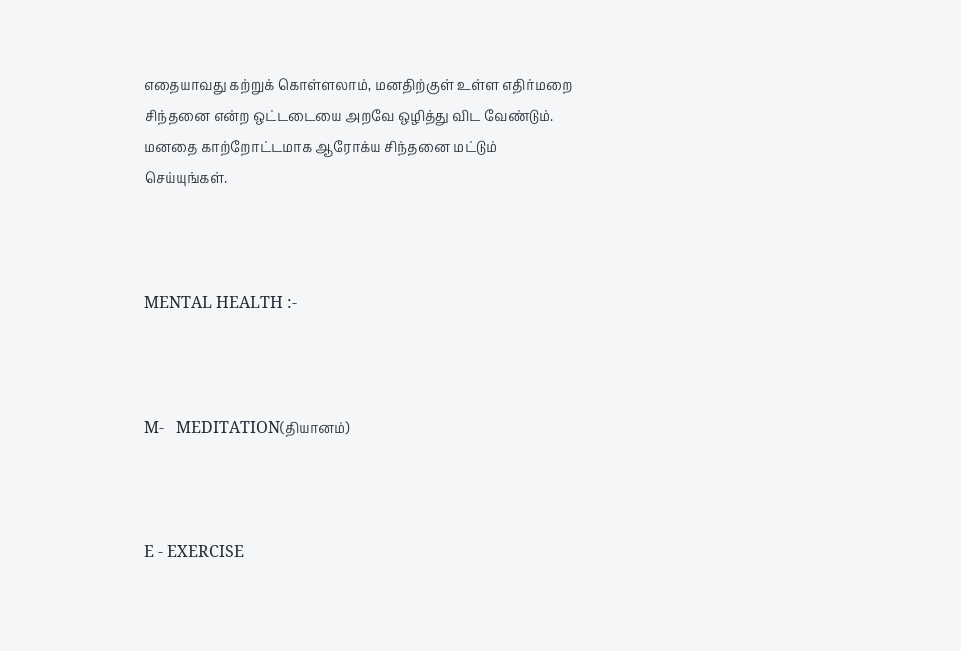எதையாவது கற்றுக் கொள்ளலாம், மனதிற்குள் உள்ள எதிர்மறை சிந்தனை என்ற ஒட்டடையை அறவே ஒழித்து விட வேண்டும். மனதை காற்றோட்டமாக ஆரோக்ய சிந்தனை மட்டும் செய்யுங்கள்.



MENTAL HEALTH :-



M-   MEDITATION(தியானம்)



E - EXERCISE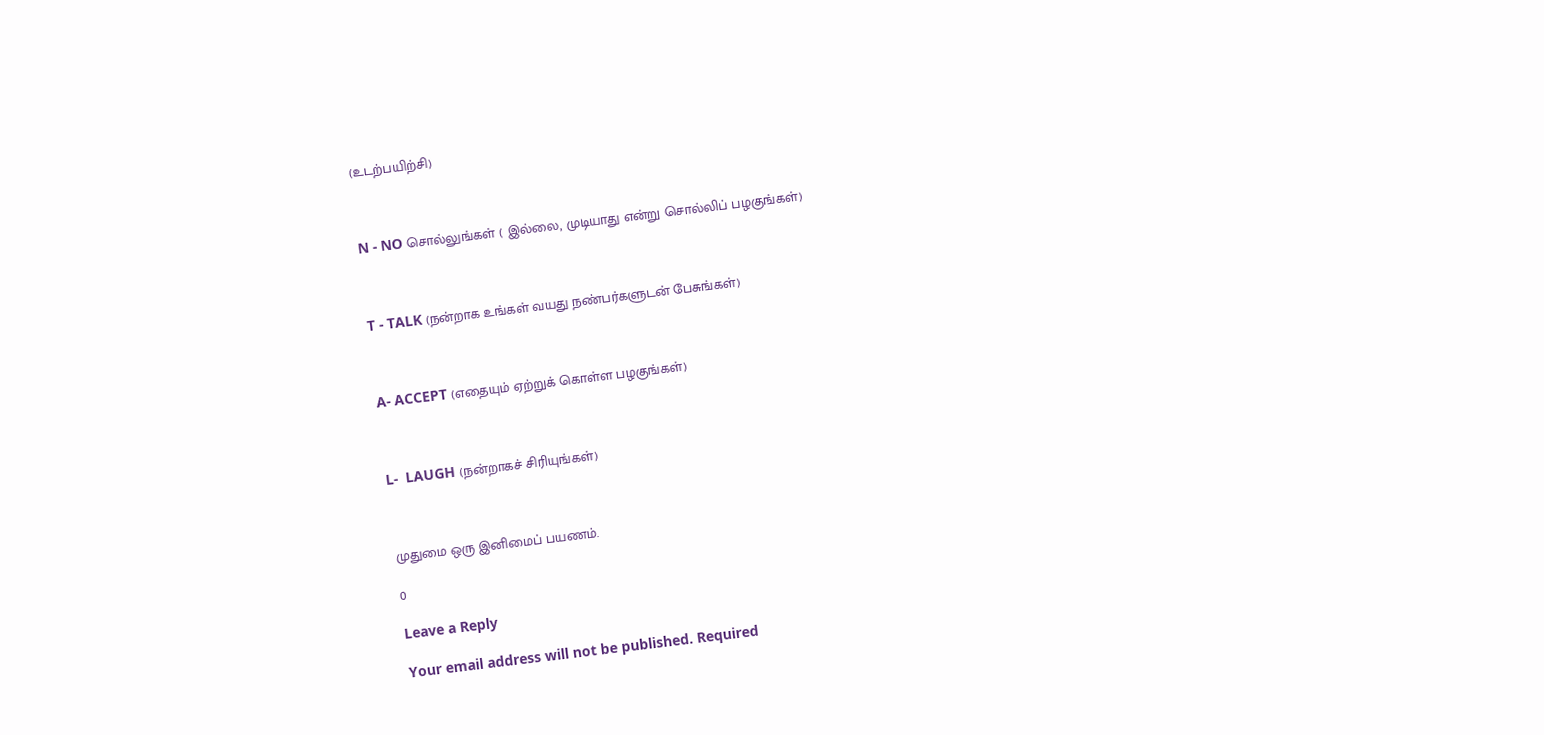(உடற்பயிற்சி)



N - NO சொல்லுங்கள் ( இல்லை, முடியாது என்று சொல்லிப் பழகுங்கள்)



T - TALK (நன்றாக உங்கள் வயது நண்பர்களுடன் பேசுங்கள்)



A- ACCEPT (எதையும் ஏற்றுக் கொள்ள பழகுங்கள்)



L-  LAUGH (நன்றாகச் சிரியுங்கள்)



முதுமை ஒரு இனிமைப் பயணம்.

0

Leave a Reply

Your email address will not be published. Required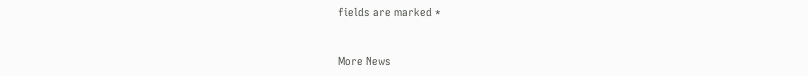fields are marked *


More News